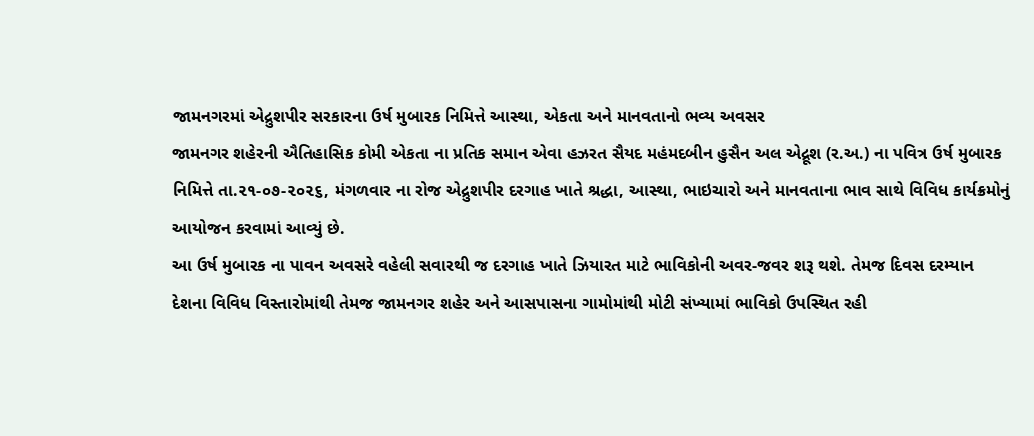જામનગરમાં એદ્રુશપીર સરકારના ઉર્ષ મુબારક નિમિત્તે આસ્થા, એકતા અને માનવતાનો ભવ્ય અવસર
જામનગર શહેરની ઐતિહાસિક કોમી એકતા ના પ્રતિક સમાન એવા હઝરત સૈયદ મહંમદબીન હુસૈન અલ એદ્રૂશ (ર.અ.) ના પવિત્ર ઉર્ષ મુબારક નિમિત્તે તા.૨૧-૦૭-૨૦૨૬, મંગળવાર ના રોજ એદ્રુશપીર દરગાહ ખાતે શ્રદ્ધા, આસ્થા, ભાઇચારો અને માનવતાના ભાવ સાથે વિવિધ કાર્યક્રમોનું આયોજન કરવામાં આવ્યું છે.
આ ઉર્ષ મુબારક ના પાવન અવસરે વહેલી સવારથી જ દરગાહ ખાતે ઝિયારત માટે ભાવિકોની અવર-જવર શરૂ થશે. તેમજ દિવસ દરમ્યાન દેશના વિવિધ વિસ્તારોમાંથી તેમજ જામનગર શહેર અને આસપાસના ગામોમાંથી મોટી સંખ્યામાં ભાવિકો ઉપસ્થિત રહી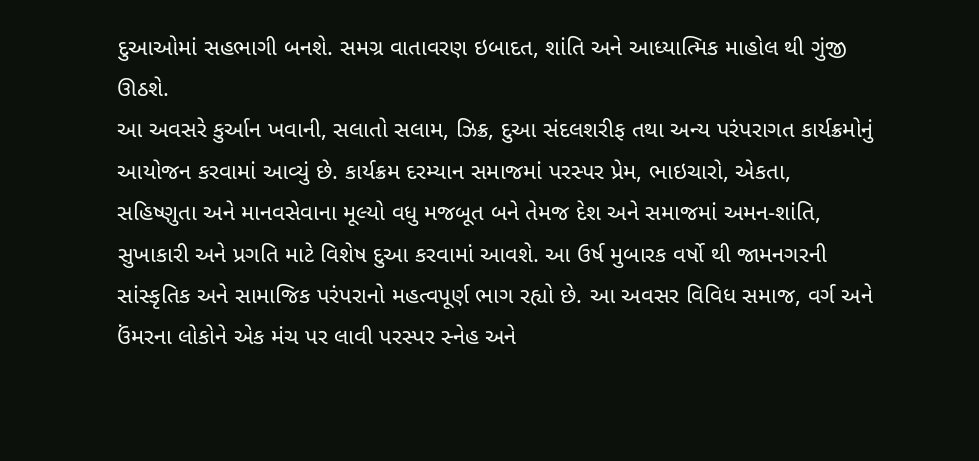દુઆઓમાં સહભાગી બનશે. સમગ્ર વાતાવરણ ઇબાદત, શાંતિ અને આધ્યાત્મિક માહોલ થી ગુંજી ઊઠશે.
આ અવસરે કુર્આન ખવાની, સલાતો સલામ, ઝિક્ર, દુઆ સંદલશરીફ તથા અન્ય પરંપરાગત કાર્યક્રમોનું આયોજન કરવામાં આવ્યું છે. કાર્યક્રમ દરમ્યાન સમાજમાં પરસ્પર પ્રેમ, ભાઇચારો, એકતા, સહિષ્ણુતા અને માનવસેવાના મૂલ્યો વધુ મજબૂત બને તેમજ દેશ અને સમાજમાં અમન-શાંતિ, સુખાકારી અને પ્રગતિ માટે વિશેષ દુઆ કરવામાં આવશે. આ ઉર્ષ મુબારક વર્ષો થી જામનગરની સાંસ્કૃતિક અને સામાજિક પરંપરાનો મહત્વપૂર્ણ ભાગ રહ્યો છે. આ અવસર વિવિધ સમાજ, વર્ગ અને ઉંમરના લોકોને એક મંચ પર લાવી પરસ્પર સ્નેહ અને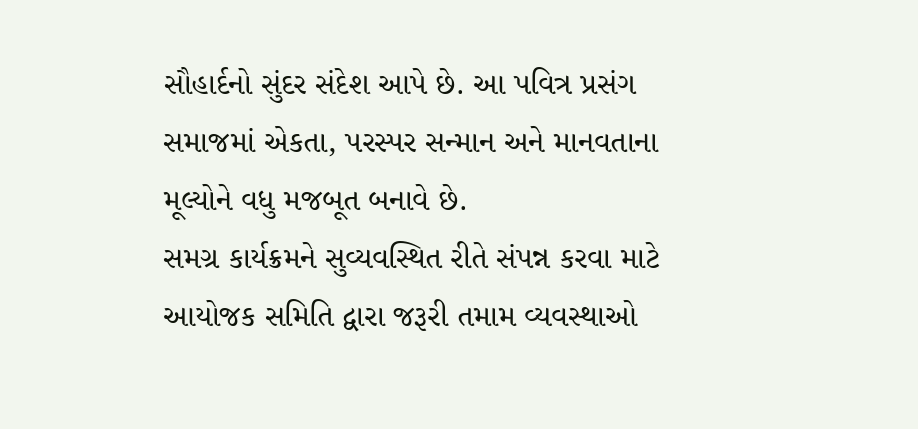સૌહાર્દનો સુંદર સંદેશ આપે છે. આ પવિત્ર પ્રસંગ સમાજમાં એકતા, પરસ્પર સન્માન અને માનવતાના મૂલ્યોને વધુ મજબૂત બનાવે છે.
સમગ્ર કાર્યક્રમને સુવ્યવસ્થિત રીતે સંપન્ન કરવા માટે આયોજક સમિતિ દ્વારા જરૂરી તમામ વ્યવસ્થાઓ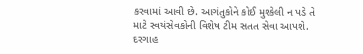કરવામાં આવી છે. આગંતુકોને કોઈ મુશ્કેલી ન પડે તે માટે સ્વયંસેવકોની વિશેષ ટીમ સતત સેવા આપશે. દરગાહ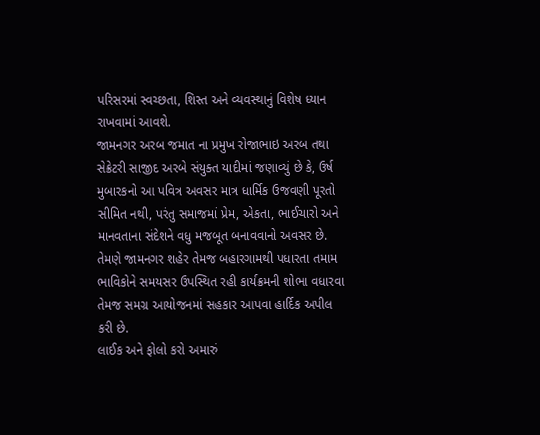પરિસરમાં સ્વચ્છતા, શિસ્ત અને વ્યવસ્થાનું વિશેષ ધ્યાન રાખવામાં આવશે.
જામનગર અરબ જમાત ના પ્રમુખ રોજાભાઇ અરબ તથા સેક્રેટરી સાજીદ અરબે સંયુક્ત યાદીમાં જણાવ્યું છે કે, ઉર્ષ મુબારકનો આ પવિત્ર અવસર માત્ર ધાર્મિક ઉજવણી પૂરતો સીમિત નથી, પરંતુ સમાજમાં પ્રેમ, એકતા, ભાઈચારો અને માનવતાના સંદેશને વધુ મજબૂત બનાવવાનો અવસર છે. તેમણે જામનગર શહેર તેમજ બહારગામથી પધારતા તમામ ભાવિકોને સમયસર ઉપસ્થિત રહી કાર્યક્રમની શોભા વધારવા તેમજ સમગ્ર આયોજનમાં સહકાર આપવા હાર્દિક અપીલ કરી છે.
લાઈક અને ફોલો કરો અમારું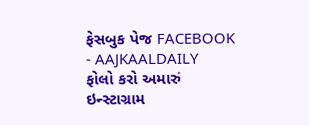ફેસબુક પેજ FACEBOOK - AAJKAALDAILY
ફોલો કરો અમારું ઇન્સ્ટાગ્રામ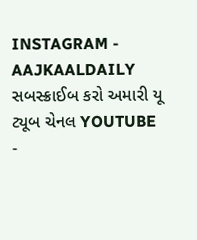INSTAGRAM - AAJKAALDAILY
સબસ્ક્રાઈબ કરો અમારી યૂ ટ્યૂબ ચેનલ YOUTUBE -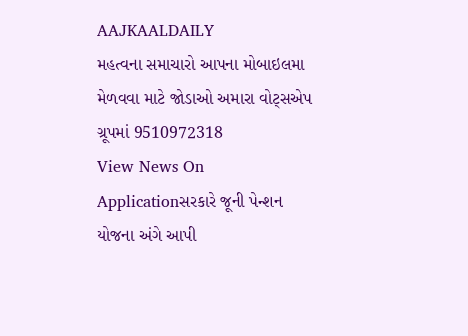AAJKAALDAILY
મહત્વના સમાચારો આપના મોબાઇલમા મેળવવા માટે જોડાઓ અમારા વોટ્સએપ ગ્રૂપમાં 9510972318
View News On Applicationસરકારે જૂની પેન્શન યોજના અંગે આપી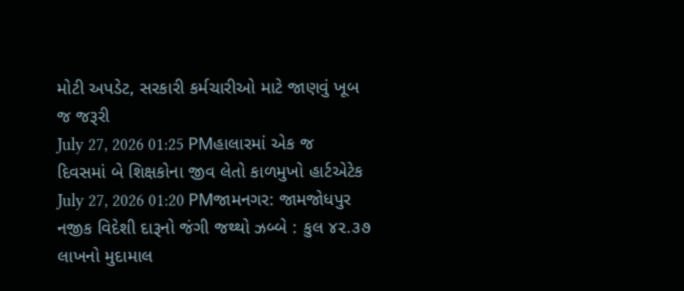મોટી અપડેટ, સરકારી કર્મચારીઓ માટે જાણવું ખૂબ જ જરૂરી
July 27, 2026 01:25 PMહાલારમાં એક જ દિવસમાં બે શિક્ષકોના જીવ લેતો કાળમુખો હાર્ટએટેક
July 27, 2026 01:20 PMજામનગર: જામજોધપુર નજીક વિદેશી દારૂનો જંગી જથ્થો ઝબ્બે : કુલ ૪૨.૩૭ લાખનો મુદામાલ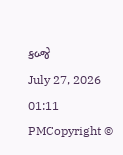કબ્જે
July 27, 2026 01:11 PMCopyright ©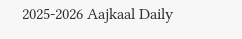2025-2026 Aajkaal Daily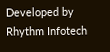Developed by Rhythm Infotech